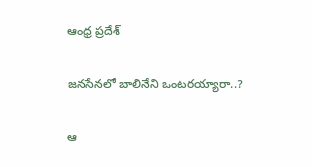ఆంధ్ర ప్రదేశ్

జనసేనలో బాలినేని ఒంటరయ్యారా..?

ఆ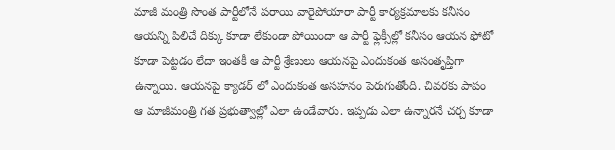మాజీ మంత్రి సొంత పార్టీలోనే పరాయి వారైపోయారా పార్టీ కార్యక్రమాలకు కనీసం ఆయన్ని పిలిచే దిక్కు కూడా లేకుండా పోయిందా ఆ పార్టీ ఫ్లెక్సీల్లో కనీసం ఆయన ఫోటో కూడా పెట్టడం లేదా ఇంతకీ ఆ పార్టీ శ్రేణులు ఆయనపై ఎందుకంత అసంతృప్తిగా ఉన్నాయి. ఆయనపై క్యాడర్ లో ఎందుకంత అసహనం పెరుగుతోంది. చివరకు పాపం ఆ మాజీమంత్రి గత ప్రభుత్వాల్లో ఎలా ఉండేవారు. ఇప్పడు ఎలా ఉన్నారనే చర్చ కూడా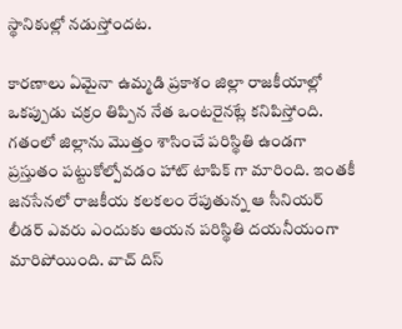స్థానికుల్లో నడుస్తోందట.

కారణాలు ఏమైనా ఉమ్మడి ప్రకాశం జిల్లా రాజకీయాల్లో ఒకప్పుడు చక్రం తిప్పిన నేత ఒంటరైనట్లే కనిపిస్తోంది. గతంలో జిల్లాను మొత్తం శాసించే పరిస్థితి ఉండగా ప్రస్తుతం పట్టుకోల్పోవడం హాట్ టాపిక్ గా మారింది. ఇంతకీ జనసేనలో రాజకీయ కలకలం రేపుతున్న ఆ సీనియర్ లీడర్ ఎవరు ఎందుకు ఆయన పరిస్థితి దయనీయంగా మారిపోయింది. వాచ్ దిస్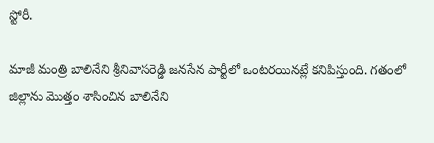స్టోరీ.

మాజీ మంత్రి బాలినేని శ్రీనివాసరెడ్డి జనసేన పార్టీలో ఒంటరయినట్లే కనిపిస్తుంది. గతంలో జిల్లాను మొత్తం శాసించిన బాలినేని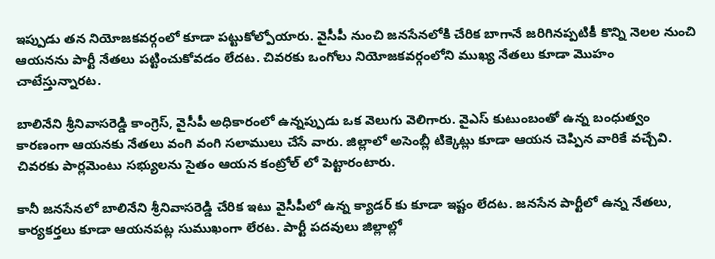ఇప్పుడు తన నియోజకవర్గంలో కూడా పట్టుకోల్పోయారు. వైసీపీ నుంచి జనసేనలోకి చేరిక బాగానే జరిగినప్పటికీ కొన్ని నెలల నుంచి ఆయనను పార్టీ నేతలు పట్టించుకోవడం లేదట. చివరకు ఒంగోలు నియోజకవర్గంలోని ముఖ్య నేతలు కూడా మొహం చాటేస్తున్నారట.

బాలినేని శ్రీనివాసరెడ్డి కాంగ్రెస్, వైసీపీ అధికారంలో ఉన్నప్పుడు ఒక వెలుగు వెలిగారు. వైఎస్ కుటుంబంతో ఉన్న బంధుత్వం కారణంగా ఆయనకు నేతలు వంగి వంగి సలాములు చేసే వారు. జిల్లాలో అసెంబ్లీ టిక్కెట్లు కూడా ఆయన చెప్పిన వారికే వచ్చేవి. చివరకు పార్లమెంటు సభ్యులను సైతం ఆయన కంట్రోల్ లో పెట్టారంటారు.

కానీ జనసేనలో బాలినేని శ్రీనివాసరెడ్డి చేరిక ఇటు వైసీపీలో ఉన్న క్యాడర్ కు కూడా ఇష్టం లేదట. జనసేన పార్టీలో ఉన్న నేతలు, కార్యకర్తలు కూడా ఆయనపట్ల సుముఖంగా లేరట. పార్టీ పదవులు జిల్లాల్లో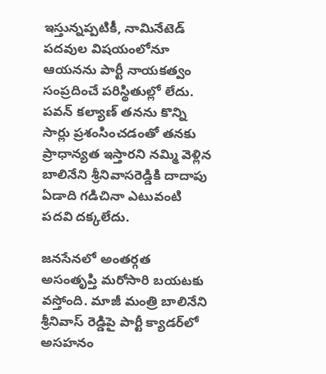ఇస్తున్నప్పటికీ, నామినేటెడ్ పదవుల విషయంలోనూ ఆయనను పార్టీ నాయకత్వం సంప్రదించే పరిస్థితుల్లో లేదు. పవన్ కల్యాణ్ తనను కొన్ని సార్లు ప్రశంసించడంతో తనకు ప్రాధాన్యత ఇస్తారని నమ్మి వెళ్లిన బాలినేని శ్రీనివాసరెడ్డికి దాదాపు ఏడాది గడిచినా ఎటువంటి పదవి దక్కలేదు.

జనసేనలో అంతర్గత అసంతృప్తి మరోసారి బయటకు వస్తోంది. మాజీ మంత్రి బాలినేని శ్రీనివాస్ రెడ్డిపై పార్టీ క్యాడర్‌లో అసహనం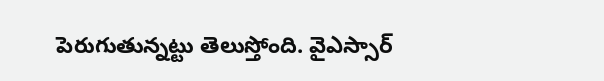పెరుగుతున్నట్టు తెలుస్తోంది. వైఎస్సార్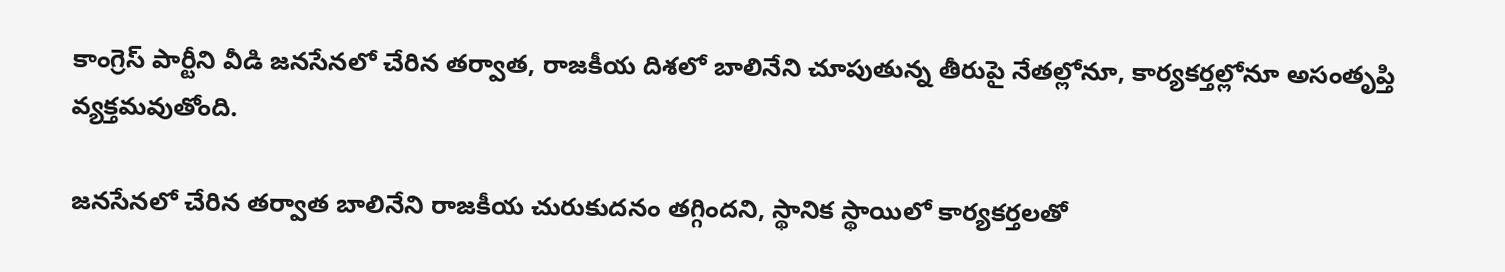కాంగ్రెస్ పార్టీని వీడి జనసేనలో చేరిన తర్వాత, రాజకీయ దిశలో బాలినేని చూపుతున్న తీరుపై నేతల్లోనూ, కార్యకర్తల్లోనూ అసంతృప్తి వ్యక్తమవుతోంది.

జనసేనలో చేరిన తర్వాత బాలినేని రాజకీయ చురుకుదనం తగ్గిందని, స్థానిక స్థాయిలో కార్యకర్తలతో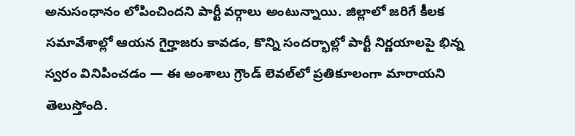అనుసంధానం లోపించిందని పార్టీ వర్గాలు అంటున్నాయి. జిల్లాలో జరిగే కీలక సమావేశాల్లో ఆయన గైర్హాజరు కావడం, కొన్ని సందర్భాల్లో పార్టీ నిర్ణయాలపై భిన్న స్వరం వినిపించడం — ఈ అంశాలు గ్రౌండ్ లెవల్‌లో ప్రతికూలంగా మారాయని తెలుస్తోంది.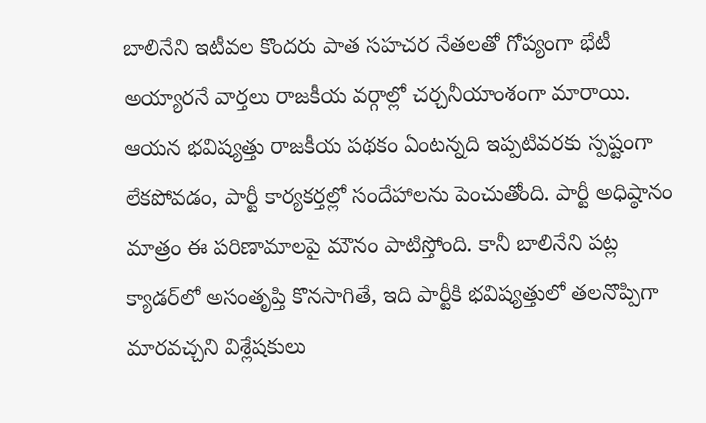బాలినేని ఇటీవల కొందరు పాత సహచర నేతలతో గోప్యంగా భేటీ అయ్యారనే వార్తలు రాజకీయ వర్గాల్లో చర్చనీయాంశంగా మారాయి. ఆయన భవిష్యత్తు రాజకీయ పథకం ఏంటన్నది ఇప్పటివరకు స్పష్టంగా లేకపోవడం, పార్టీ కార్యకర్తల్లో సందేహాలను పెంచుతోంది. పార్టీ అధిష్ఠానం మాత్రం ఈ పరిణామాలపై మౌనం పాటిస్తోంది. కానీ బాలినేని పట్ల క్యాడర్‌లో అసంతృప్తి కొనసాగితే, ఇది పార్టీకి భవిష్యత్తులో తలనొప్పిగా మారవచ్చని విశ్లేషకులు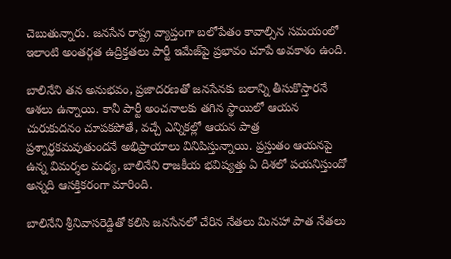చెబుతున్నారు. జనసేన రాష్ట్ర వ్యాప్తంగా బలోపేతం కావాల్సిన సమయంలో ఇలాంటి అంతర్గత ఉద్రిక్తతలు పార్టీ ఇమేజ్‌పై ప్రభావం చూపే అవకాశం ఉంది.

బాలినేని తన అనుభవం, ప్రజాదరణతో జనసేనకు బలాన్ని తీసుకొస్తారనే ఆశలు ఉన్నాయి. కానీ పార్టీ అంచనాలకు తగిన స్థాయిలో ఆయన చురుకుదనం చూపకపోతే, వచ్చే ఎన్నికల్లో ఆయన పాత్ర ప్రశ్నార్థకమవుతుందనే అభిప్రాయాలు వినిపిస్తున్నాయి. ప్రస్తుతం ఆయనపై ఉన్న విమర్శల మధ్య, బాలినేని రాజకీయ భవిష్యత్తు ఏ దిశలో పయనిస్తుందో అన్నది ఆసక్తికరంగా మారింది.

బాలినేని శ్రీనివాసరెడ్డితో కలిసి జనసేనలో చేరిన నేతలు మినహా పాత నేతలు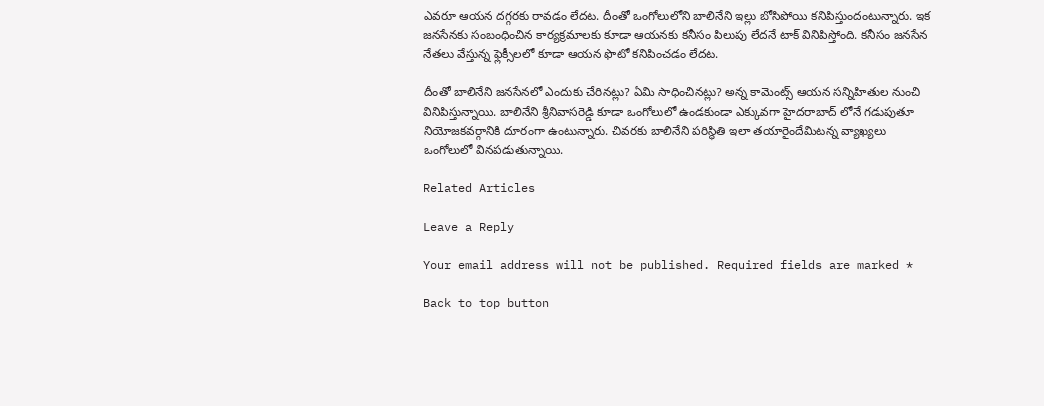ఎవరూ ఆయన దగ్గరకు రావడం లేదట. దీంతో ఒంగోలులోని బాలినేని ఇల్లు బోసిపోయి కనిపిస్తుందంటున్నారు. ఇక జనసేనకు సంబంధించిన కార్యక్రమాలకు కూడా ఆయనకు కనీసం పిలుపు లేదనే టాక్ వినిపిస్తోంది. కనీసం జనసేన నేతలు వేస్తున్న ఫ్లెక్సీలలో కూడా ఆయన ఫొటో కనిపించడం లేదట.

దీంతో బాలినేని జనసేనలో ఎందుకు చేరినట్లు? ఏమి సాధించినట్లు? అన్న కామెంట్స్ ఆయన సన్నిహితుల నుంచి వినిపిస్తున్నాయి. బాలినేని శ్రీనివాసరెడ్డి కూడా ఒంగోలులో ఉండకుండా ఎక్కువగా హైదరాబాద్ లోనే గడుపుతూ నియోజకవర్గానికి దూరంగా ఉంటున్నారు. చివరకు బాలినేని పరిస్థితి ఇలా తయారైందేమిటన్న వ్యాఖ్యలు ఒంగోలులో వినపడుతున్నాయి.

Related Articles

Leave a Reply

Your email address will not be published. Required fields are marked *

Back to top button